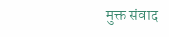मुक्त संवाद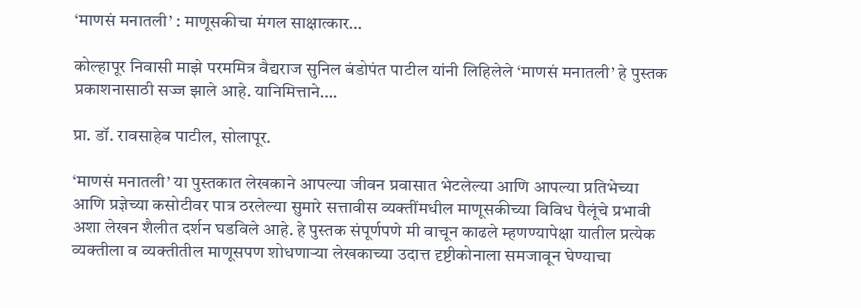‘माणसं मनातली’ : माणूसकीचा मंगल साक्षात्कार…

कोल्हापूर निवासी माझे परममित्र वैद्यराज सुनिल बंडोपंत पाटील यांनी लिहिलेले ‘माणसं मनातली’ हे पुस्तक प्रकाशनासाठी सज्ज झाले आहे. यानिमित्ताने….

प्रा. डॉ. रावसाहेब पाटील, सोलापूर.

‘माणसं मनातली’ या पुस्तकात लेखकाने आपल्या जीवन प्रवासात भेटलेल्या आणि आपल्या प्रतिभेच्या आणि प्रज्ञेच्या कसोटीवर पात्र ठरलेल्या सुमारे सत्तावीस व्यक्तींमधील माणूसकीच्या विविध पैलूंचे प्रभावी अशा लेखन शैलीत दर्शन घडविले आहे. हे पुस्तक संपूर्णपणे मी वाचून काढले म्हणण्यापेक्षा यातील प्रत्येक व्यक्तीला व व्यक्तीतील माणूसपण शोधणाऱ्या लेखकाच्या उदात्त दृष्टीकोनाला समजावून घेण्याचा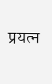प्रयत्न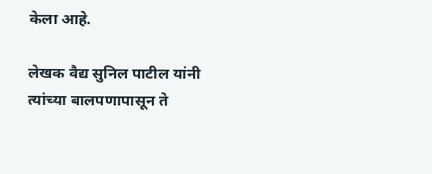केला आहे.

लेखक वैद्य सुनिल पाटील यांनी त्यांच्या बालपणापासून ते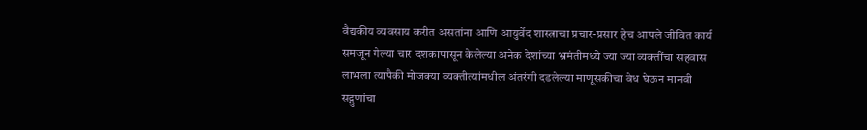वैद्यकीय व्यवसाय करीत असतांना आणि आयुर्वेद शास्त्राचा प्रचार-प्रसार हेच आपले जीवित कार्य समजून गेल्या चार दशकापासून केलेल्या अनेक देशांच्या भ्रमंतीमध्ये ज्या ज्या व्यक्तींचा सहवास लाभला त्यापैकी मोजक्या व्यक्तीत्यांमधील अंतरंगी दडलेल्या माणूसकीचा वेध घेऊन मानवी सद्गुणांचा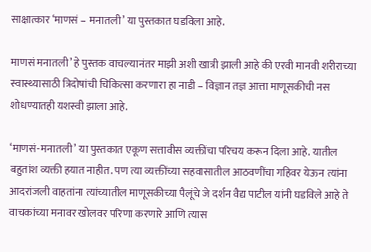साक्षात्कार ‘माणसं – मनातली’ या पुस्तकात घडविला आहे.

माणसं मनातली’ हे पुस्तक वाचल्यानंतर माझी अशी खात्री झाली आहे की एरवी मानवी शरीराच्या स्वास्थ्यासाठी त्रिदोषांची चिकित्सा करणारा हा नाडी – विज्ञान तज्ञ आत्ता माणूसकीची नस शोधण्यातही यशस्वी झाला आहे.

‘माणसं-मनातली’ या पुस्तकात एकूण सत्तावीस व्यक्तींचा परिचय करून दिला आहे. यातील बहुतांश व्यक्ती हयात नाहीत. पण त्या व्यक्तींच्या सहवासातील आठवणींचा गहिवर येऊन त्यांना आदरांजली वाहतांना त्यांच्यातील माणूसकीच्या पैलूंचे जे दर्शन वैद्य पाटील यांनी घडविले आहे ते वाचकांच्या मनावर खोलवर परिणा करणारे आणि त्यास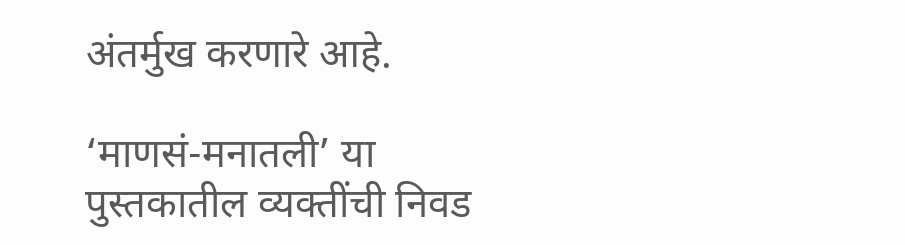अंतर्मुख करणारे आहे.

‘माणसं-मनातली’ या पुस्तकातील व्यक्तींची निवड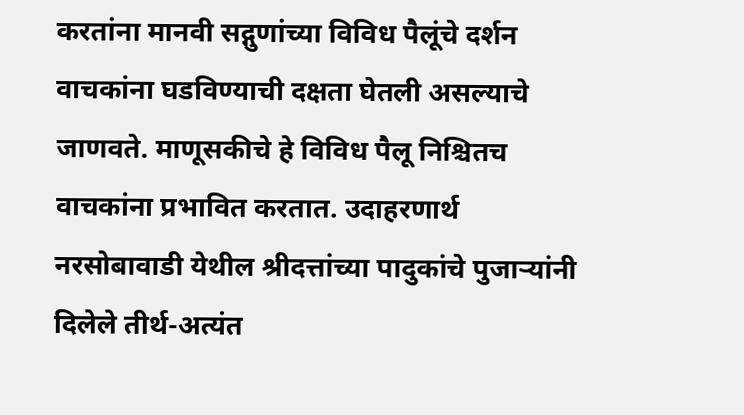करतांना मानवी सद्गुणांच्या विविध पैलूंचे दर्शन वाचकांना घडविण्याची दक्षता घेतली असल्याचे जाणवते. माणूसकीचे हे विविध पैलू निश्चितच वाचकांना प्रभावित करतात. उदाहरणार्थ नरसोबावाडी येथील श्रीदत्तांच्या पादुकांचे पुजाऱ्यांनी दिलेले तीर्थ-अत्यंत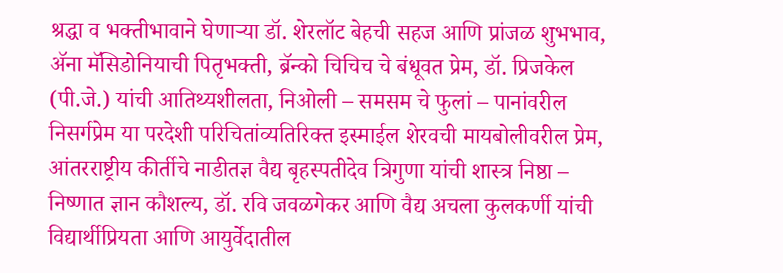श्रद्धा व भक्तीभावाने घेणाऱ्या डॉ. शेरलॉट बेहची सहज आणि प्रांजळ शुभभाव, ॲना मॅसिडोनियाची पितृभक्ती, ब्रॅन्को चिचिच चे बंधूवत प्रेम, डॉ. प्रिजकेल (पी.जे.) यांची आतिथ्यशीलता, निओली – समसम चे फुलां – पानांवरील निसर्गप्रेम या परदेशी परिचितांव्यतिरिक्त इस्माईल शेरवची मायबोलीवरील प्रेम, आंतरराष्ट्रीय कीर्तीचे नाडीतज्ञ वैद्य बृहस्पतीदेव त्रिगुणा यांची शास्त्र निष्ठा – निष्णात ज्ञान कौशल्य, डॉ. रवि जवळगेकर आणि वैद्य अचला कुलकर्णी यांची विद्यार्थीप्रियता आणि आयुर्वेदातील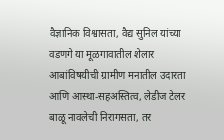वैज्ञानिक विश्वासता, वैद्य सुनिल यांच्या वडणगे या मूळगावातील शेलार आबांविषयीची ग्रामीण मनातील उदारता आणि आस्था-सहअस्तित्व, लेडीज टेलर बाळू नावलेची निरागसता, तर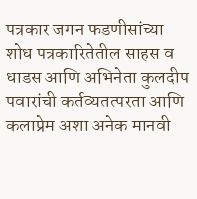पत्रकार जगन फडणीसांच्या शोध पत्रकारितेतील साहस व धाडस आणि अभिनेता कुलदीप पवारांची कर्तव्यतत्परता आणि कलाप्रेम अशा अनेक मानवी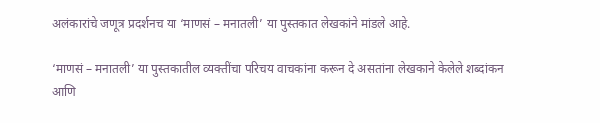अलंकारांचे जणूत्र प्रदर्शनच या ‘माणसं – मनातली’ या पुस्तकात लेखकांने मांडले आहे.

‘माणसं – मनातली’ या पुस्तकातील व्यक्तींचा परिचय वाचकांना करून दे असतांना लेखकाने केलेले शब्दांकन आणि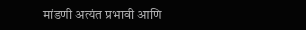मांडणी अत्यंत प्रभावी आणि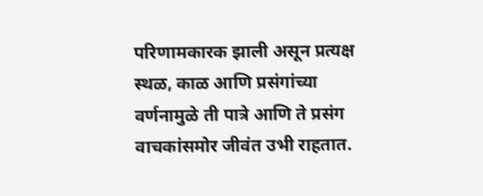परिणामकारक झाली असून प्रत्यक्ष स्थळ, काळ आणि प्रसंगांच्या वर्णनामुळे ती पात्रे आणि ते प्रसंग वाचकांसमोर जीवंत उभी राहतात.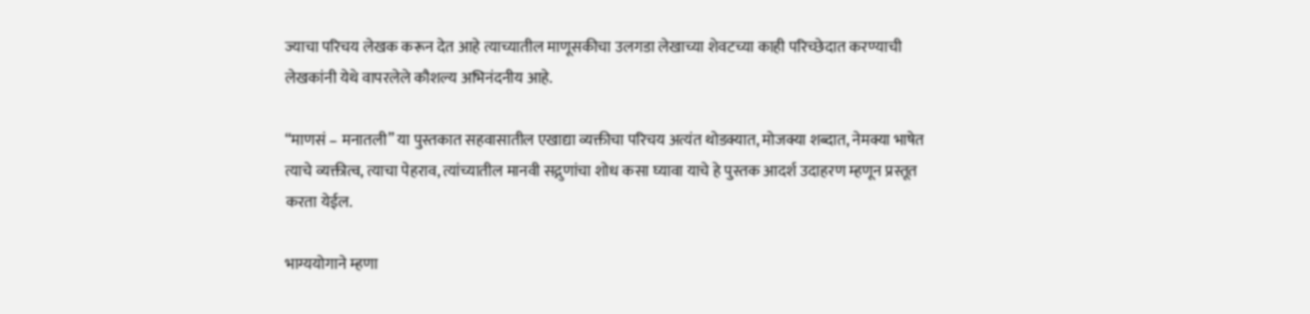ज्याचा परिचय लेखक करून देत आहे त्याच्यातील माणूसकीचा उलगडा लेखाच्या शेवटच्या काही परिच्छेदात करण्याची लेखकांनी येथे वापरलेले कौशल्य अभिनंदनीय आहे.

“माणसं – मनातली” या पुस्तकात सहवासातील एखाद्या व्यक्तीचा परिचय अत्यंत थोडक्यात, मोजक्या शब्दात, नेमक्या भाषेत त्याचे व्यक्तीत्व, त्याचा पेहराव, त्यांच्यातील मानवी सद्गुणांचा शोध कसा घ्यावा याचे हे पुस्तक आदर्श उदाहरण म्हणून प्रस्तूत करता येईल.

भाग्ययोगाने म्हणा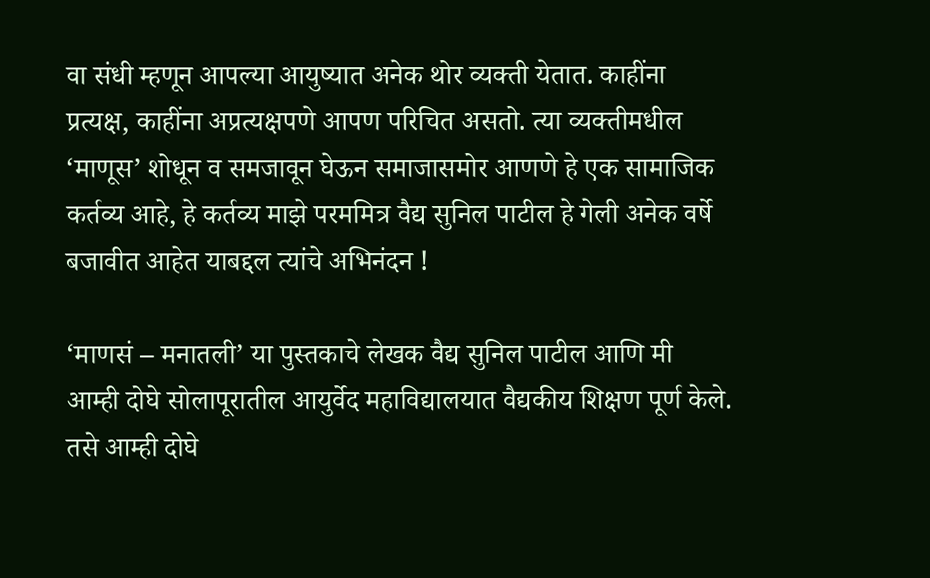वा संधी म्हणून आपल्या आयुष्यात अनेक थोर व्यक्ती येतात. काहींना प्रत्यक्ष, काहींना अप्रत्यक्षपणे आपण परिचित असतो. त्या व्यक्तीमधील ‘माणूस’ शोधून व समजावून घेऊन समाजासमोर आणणे हे एक सामाजिक कर्तव्य आहे, हे कर्तव्य माझे परममित्र वैद्य सुनिल पाटील हे गेली अनेक वर्षे बजावीत आहेत याबद्दल त्यांचे अभिनंदन !

‘माणसं – मनातली’ या पुस्तकाचे लेखक वैद्य सुनिल पाटील आणि मी आम्ही दोघे सोलापूरातील आयुर्वेद महाविद्यालयात वैद्यकीय शिक्षण पूर्ण केले. तसे आम्ही दोघे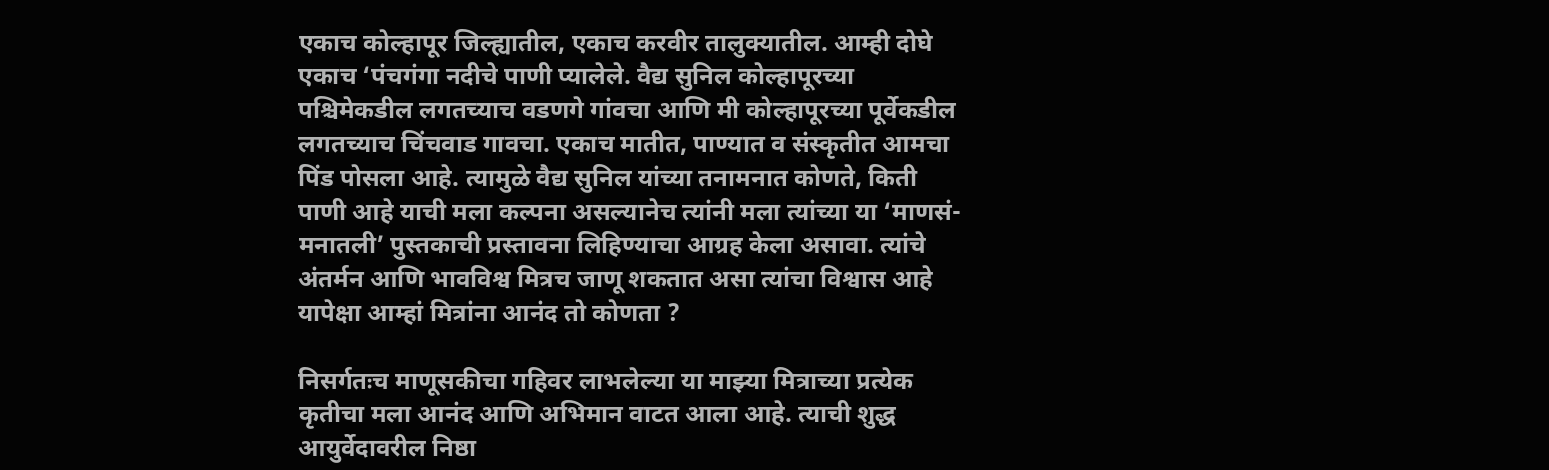एकाच कोल्हापूर जिल्ह्यातील, एकाच करवीर तालुक्यातील. आम्ही दोघे एकाच ‘पंचगंगा नदीचे पाणी प्यालेले. वैद्य सुनिल कोल्हापूरच्या पश्चिमेकडील लगतच्याच वडणगे गांवचा आणि मी कोल्हापूरच्या पूर्वेकडील लगतच्याच चिंचवाड गावचा. एकाच मातीत, पाण्यात व संस्कृतीत आमचा पिंड पोसला आहे. त्यामुळे वैद्य सुनिल यांच्या तनामनात कोणते, किती पाणी आहे याची मला कल्पना असल्यानेच त्यांनी मला त्यांच्या या ‘माणसं-मनातली’ पुस्तकाची प्रस्तावना लिहिण्याचा आग्रह केला असावा. त्यांचे अंतर्मन आणि भावविश्व मित्रच जाणू शकतात असा त्यांचा विश्वास आहे यापेक्षा आम्हां मित्रांना आनंद तो कोणता ?

निसर्गतःच माणूसकीचा गहिवर लाभलेल्या या माझ्या मित्राच्या प्रत्येक कृतीचा मला आनंद आणि अभिमान वाटत आला आहे. त्याची शुद्ध आयुर्वेदावरील निष्ठा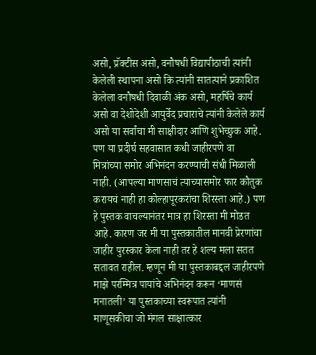असो, प्रॅक्टीस असो, वनौषधी विद्यापीठाची त्यांनी केलेली स्थापना असो कि त्यांनी सातत्याने प्रकाशित केलेला वनौषधी दिवाळी अंक असो, महर्षिचे कार्य असो वा देशोदेशी आयुर्वेद प्रचाराचे त्यांनी केलेले कार्य असो या सर्वांचा मी साक्षीदार आणि शुभेच्छुक आहे. पण या प्रदीर्घ सहवासात कधी जाहीरपणे वा मित्रांच्या समोर अभिनंदन करण्याची संधी मिळाली नाही. (आपल्या माणसाचं त्याच्यासमोर फार कौतुक करायचं नाही हा कोल्हापूरकरांचा शिरस्ता आहे.) पण हे पुस्तक वाचल्यानंतर मात्र हा शिरस्ता मी मोडत आहे. कारण जर मी या पुस्तकातील मानवी प्रेरणांचा जाहीर पुरस्कार केला नाही तर हे शल्य मला सतत सतावत राहील. म्हणून मी या पुस्तकाबद्दल जाहीरपणे माझे परम्मित्र पायांचे अभिनंदन करून ‘माणसं मनातली’ या पुस्तकाच्या स्वरूपात त्यांनी माणूसकीचा जो मंगल साक्षात्कार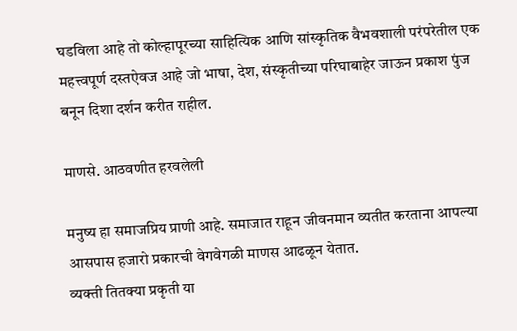घडविला आहे तो कोल्हापूरच्या साहित्यिक आणि सांस्कृतिक वैभवशाली परंपरेतील एक महत्त्वपूर्ण दस्तऐवज आहे जो भाषा, देश, संस्कृतीच्या परिघाबाहेर जाऊन प्रकाश पुंज बनून दिशा दर्शन करीत राहील.

माणसे. आठवणीत हरवलेली

मनुष्य हा समाजप्रिय प्राणी आहे. समाजात राहून जीवनमान व्यतीत करताना आपल्या आसपास हजारो प्रकारची वेगवेगळी माणस आढळून येतात.
व्यक्ती तितक्या प्रकृती या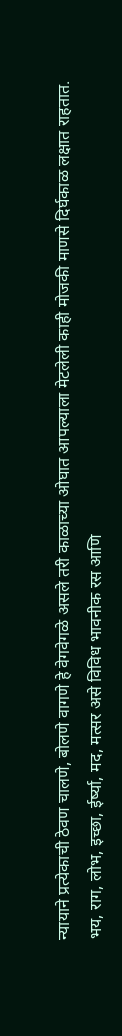न्यायाने प्रत्येकाची ठेवण चालणे, बोलणे वागणे हे वेगवेगळे असले तरी काळाच्या ओघात आपल्याला मेटलेली काही मोजकी माणसे दिर्घकाळ लक्षात राहतात.
भय, राग, लोभ, इच्छा, ईर्ष्या, मद, मत्सर असे विविध भावनीक रस आणि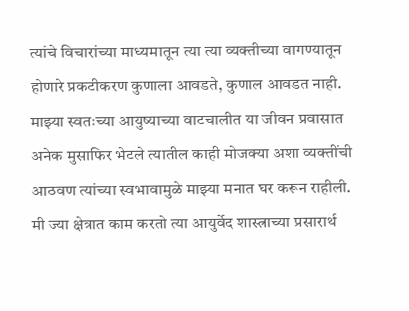त्यांचे विचारांच्या माध्यमातून त्या त्या व्यक्तीच्या वागण्यातून होणारे प्रकटीकरण कुणाला आवडते, कुणाल आवडत नाही.
माझ्या स्वतःच्या आयुष्याच्या वाटचालीत या जीवन प्रवासात अनेक मुसाफिर भेटले त्यातील काही मोजक्या अशा व्यक्तींची आठवण त्यांच्या स्वभावामुळे माझ्या मनात घर करून राहीली.
मी ज्या क्षेत्रात काम करतो त्या आयुर्वेद शास्त्राच्या प्रसारार्थ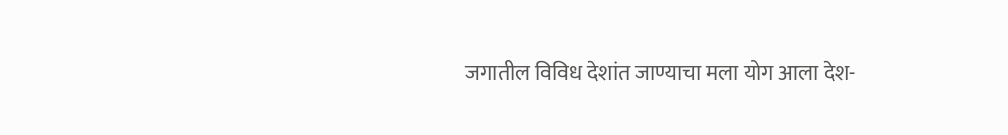जगातील विविध देशांत जाण्याचा मला योग आला देश-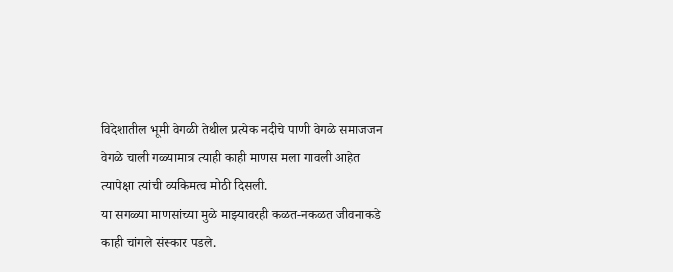विदेशातील भूमी वेगळी तेथील प्रत्येक नदीचे पाणी वेगळे समाजजन वेगळे चाली गळ्यामात्र त्याही काही माणस मला गावली आहेत त्यापेक्षा त्यांची व्यकिमत्व मोठी दिसली.
या सगळ्या माणसांच्या मुळे माझ्यावरही कळत-नकळत जीवनाकडे काही चांगले संस्कार पडले.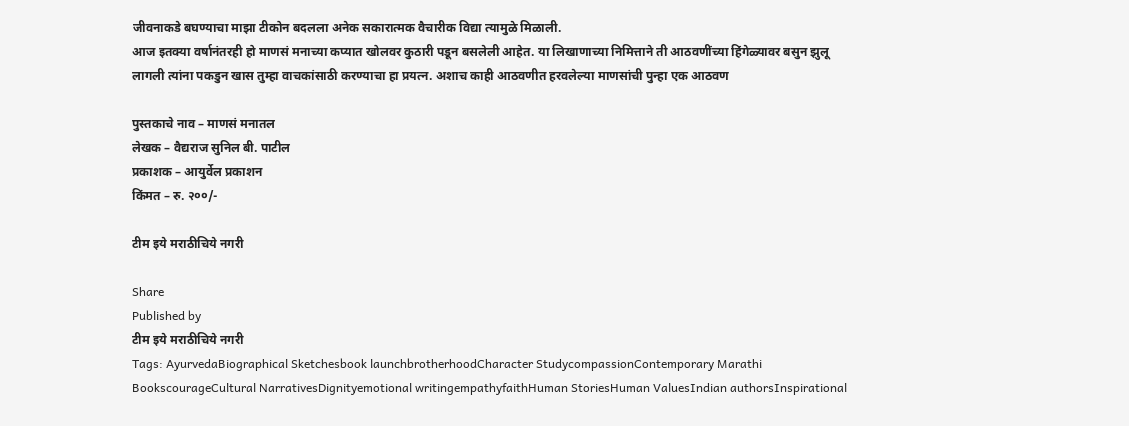जीवनाकडे बघण्याचा माझा टीकोन बदलला अनेक सकारात्मक वैचारीक विद्या त्यामुळे मिळाली.
आज इतक्या वर्षानंतरही हो माणसं मनाच्या कप्यात खोलवर कुठारी पडून बसलेली आहेत. या लिखाणाच्या निमित्ताने ती आठवणींच्या हिंगेळ्यावर बसुन झुलू लागली त्यांना पकडुन खास तुम्हा वाचकांसाठी करण्याचा हा प्रयत्न. अशाच काही आठवणीत हरवलेल्या माणसांची पुन्हा एक आठवण

पुस्तकाचे नाव – माणसं मनातल
लेखक – वैद्यराज सुनिल बी. पाटील
प्रकाशक – आयुर्वेल प्रकाशन
किंमत – रु. २००/-

टीम इये मराठीचिये नगरी

Share
Published by
टीम इये मराठीचिये नगरी
Tags: AyurvedaBiographical Sketchesbook launchbrotherhoodCharacter StudycompassionContemporary Marathi BookscourageCultural NarrativesDignityemotional writingempathyfaithHuman StoriesHuman ValuesIndian authorsInspirational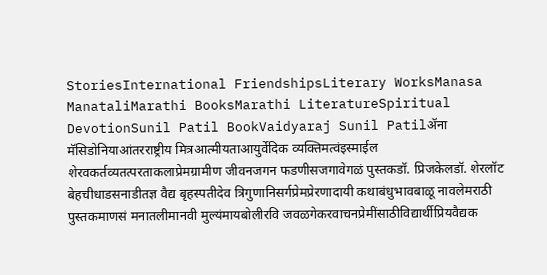StoriesInternational FriendshipsLiterary WorksManasa ManataliMarathi BooksMarathi LiteratureSpiritual DevotionSunil Patil BookVaidyaraj Sunil Patilॲना मॅसिडोनियाआंतरराष्ट्रीय मित्रआत्मीयताआयुर्वेदिक व्यक्तिमत्वंइस्माईल शेरवकर्तव्यतत्परताकलाप्रेमग्रामीण जीवनजगन फडणीसजगावेगळं पुस्तकडॉ. प्रिजकेलडॉ. शेरलॉट बेहचीधाडसनाडीतज्ञ वैद्य बृहस्पतीदेव त्रिगुणानिसर्गप्रेमप्रेरणादायी कथाबंधुभावबाळू नावलेमराठी पुस्तकमाणसं मनातलीमानवी मुल्यंमायबोलीरवि जवळगेकरवाचनप्रेमींसाठीविद्यार्थीप्रियवैद्यक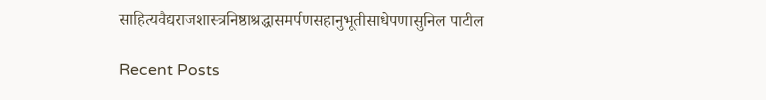साहित्यवैद्यराजशास्त्रनिष्ठाश्रद्धासमर्पणसहानुभूतीसाधेपणासुनिल पाटील

Recent Posts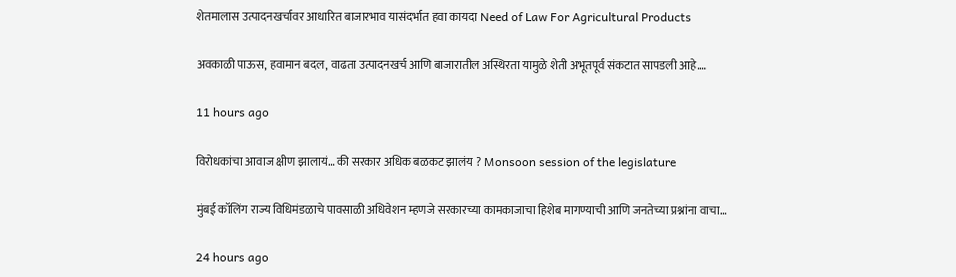शेतमालास उत्पादनखर्चावर आधारित बाजारभाव यासंदर्भात हवा कायदा Need of Law For Agricultural Products

अवकाळी पाऊस, हवामान बदल, वाढता उत्पादनखर्च आणि बाजारातील अस्थिरता यामुळे शेती अभूतपूर्व संकटात सापडली आहे.…

11 hours ago

विरोधकांचा आवाज क्षीण झालायं… की सरकार अधिक बळकट झालंय ? Monsoon session of the legislature

मुंबई कॉलिंग राज्य विधिमंडळाचे पावसाळी अधिवेशन म्हणजे सरकारच्या कामकाजाचा हिशेब मागण्याची आणि जनतेच्या प्रश्नांना वाचा…

24 hours ago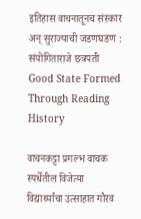इतिहास वाचनातूनच संस्कार अन् सुराज्याची जडणघडण : संयोगिताराजे छत्रपती Good State Formed Through Reading History

वाचनकट्टा प्रगल्भ वाचक स्पर्धेतील विजेत्या विद्यार्थ्यांचा उत्साहात गौरव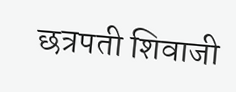छत्रपती शिवाजी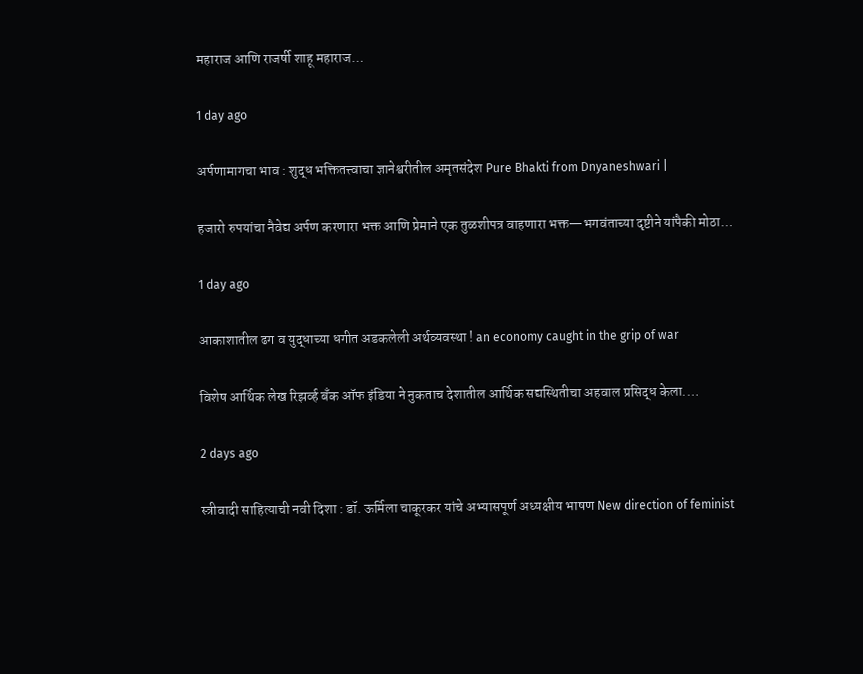महाराज आणि राजर्षी शाहू महाराज…

1 day ago

अर्पणामागचा भाव : शुद्ध भक्तितत्त्वाचा ज्ञानेश्वरीतील अमृतसंदेश Pure Bhakti from Dnyaneshwari |

हजारो रुपयांचा नैवेद्य अर्पण करणारा भक्त आणि प्रेमाने एक तुळशीपत्र वाहणारा भक्त—भगवंताच्या दृष्टीने यांपैकी मोठा…

1 day ago

आकाशातील ढग व युद्धाच्या धगीत अडकलेली अर्थव्यवस्था ! an economy caught in the grip of war

विशेष आर्थिक लेख रिझर्व्ह बँक ऑफ इंडिया ने नुकताच देशातील आर्थिक सद्यस्थितीचा अहवाल प्रसिद्ध केला.…

2 days ago

स्त्रीवादी साहित्याची नवी दिशा : डॉ. ऊर्मिला चाकूरकर यांचे अभ्यासपूर्ण अध्यक्षीय भाषण New direction of feminist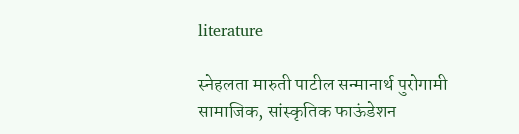literature

स्नेहलता मारुती पाटील सन्मानार्थ पुरोगामी सामाजिक, सांस्कृतिक फाऊंडेशन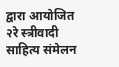द्वारा आयोजित २रे स्त्रीवादी साहित्य संमेलन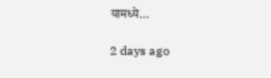यामध्ये…

2 days ago